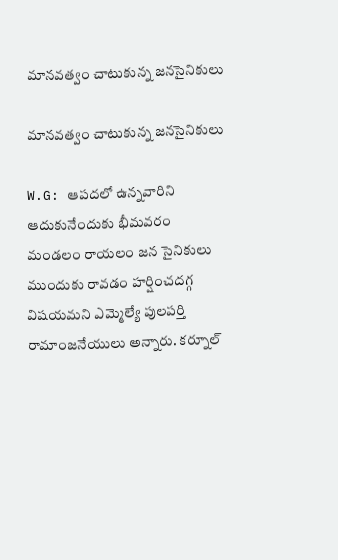మానవత్వం చాటుకున్న జనసైనికులు

మానవత్వం చాటుకున్న జనసైనికులు

W.G: ఆపదలో ఉన్నవారిని ఆదుకునేందుకు భీమవరం మండలం రాయలం జన సైనికులు ముందుకు రావడం హర్షించదగ్గ విషయమని ఎమ్మెల్యే పులపర్తి రామాంజనేయులు అన్నారు. కర్నూల్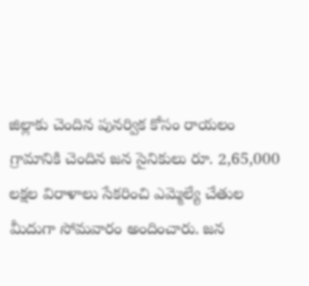జిల్లాకు చెందిన పునర్విక కోసం రాయలం గ్రామానికి చెందిన జన సైనికులు రూ. 2,65,000 లక్షల విరాళాలు సేకరించి ఎమ్మెల్యే చేతుల మీదుగా సోమవారం అందించారు. జన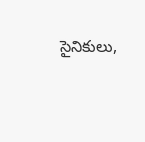సైనికులు,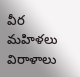వీర మహిళలు విరాళాలు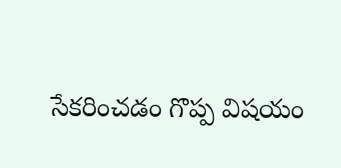సేకరించడం గొప్ప విషయం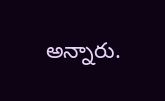అన్నారు.